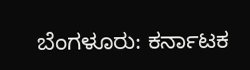ಬೆಂಗಳೂರು: ಕರ್ನಾಟಕ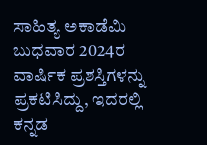ಸಾಹಿತ್ಯ ಅಕಾಡೆಮಿ ಬುಧವಾರ 2024ರ ವಾರ್ಷಿಕ ಪ್ರಶಸ್ತಿಗಳನ್ನು ಪ್ರಕಟಿಸಿದ್ದು, ಇದರಲ್ಲಿ ಕನ್ನಡ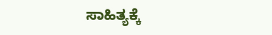ಸಾಹಿತ್ಯಕ್ಕೆ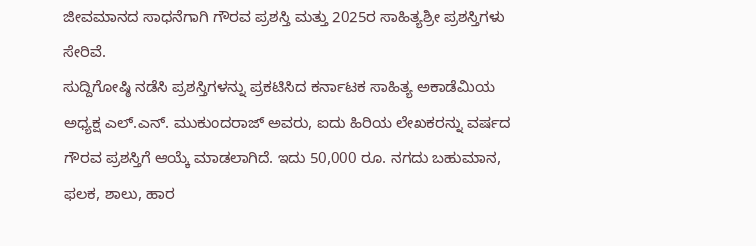ಜೀವಮಾನದ ಸಾಧನೆಗಾಗಿ ಗೌರವ ಪ್ರಶಸ್ತಿ ಮತ್ತು 2025ರ ಸಾಹಿತ್ಯಶ್ರೀ ಪ್ರಶಸ್ತಿಗಳು ಸೇರಿವೆ.
ಸುದ್ದಿಗೋಷ್ಠಿ ನಡೆಸಿ ಪ್ರಶಸ್ತಿಗಳನ್ನು ಪ್ರಕಟಿಸಿದ ಕರ್ನಾಟಕ ಸಾಹಿತ್ಯ ಅಕಾಡೆಮಿಯ ಅಧ್ಯಕ್ಷ ಎಲ್.ಎನ್. ಮುಕುಂದರಾಜ್ ಅವರು, ಐದು ಹಿರಿಯ ಲೇಖಕರನ್ನು ವರ್ಷದ ಗೌರವ ಪ್ರಶಸ್ತಿಗೆ ಆಯ್ಕೆ ಮಾಡಲಾಗಿದೆ. ಇದು 50,000 ರೂ. ನಗದು ಬಹುಮಾನ, ಫಲಕ, ಶಾಲು, ಹಾರ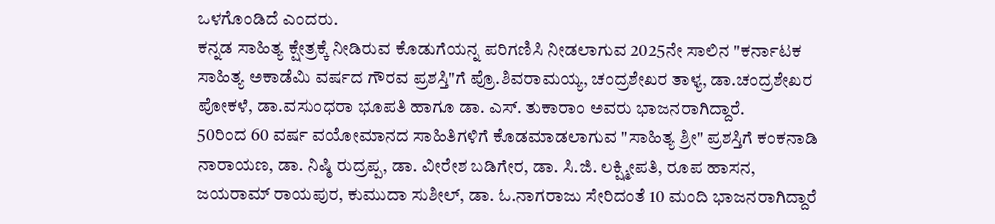ಒಳಗೊಂಡಿದೆ ಎಂದರು.
ಕನ್ನಡ ಸಾಹಿತ್ಯ ಕ್ಷೇತ್ರಕ್ಕೆ ನೀಡಿರುವ ಕೊಡುಗೆಯನ್ನ ಪರಿಗಣಿಸಿ ನೀಡಲಾಗುವ 2025ನೇ ಸಾಲಿನ "ಕರ್ನಾಟಕ ಸಾಹಿತ್ಯ ಅಕಾಡೆಮಿ ವರ್ಷದ ಗೌರವ ಪ್ರಶಸ್ತಿ"ಗೆ ಪ್ರೊ.ಶಿವರಾಮಯ್ಯ, ಚಂದ್ರಶೇಖರ ತಾಳ್ಯ, ಡಾ.ಚಂದ್ರಶೇಖರ ಪೋಕಳೆ, ಡಾ.ವಸುಂಧರಾ ಭೂಪತಿ ಹಾಗೂ ಡಾ. ಎಸ್. ತುಕಾರಾಂ ಅವರು ಭಾಜನರಾಗಿದ್ದಾರೆ.
50ರಿಂದ 60 ವರ್ಷ ವಯೋಮಾನದ ಸಾಹಿತಿಗಳಿಗೆ ಕೊಡಮಾಡಲಾಗುವ "ಸಾಹಿತ್ಯ ಶ್ರೀ" ಪ್ರಶಸ್ತಿಗೆ ಕಂಕನಾಡಿ ನಾರಾಯಣ, ಡಾ. ನಿಷ್ಠಿ ರುದ್ರಪ್ಪ, ಡಾ. ವೀರೇಶ ಬಡಿಗೇರ, ಡಾ. ಸಿ.ಜಿ. ಲಕ್ಷ್ಮೀಪತಿ, ರೂಪ ಹಾಸನ, ಜಯರಾಮ್ ರಾಯಪುರ, ಕುಮುದಾ ಸುಶೀಲ್, ಡಾ. ಓ.ನಾಗರಾಜು ಸೇರಿದಂತೆ 10 ಮಂದಿ ಭಾಜನರಾಗಿದ್ದಾರೆ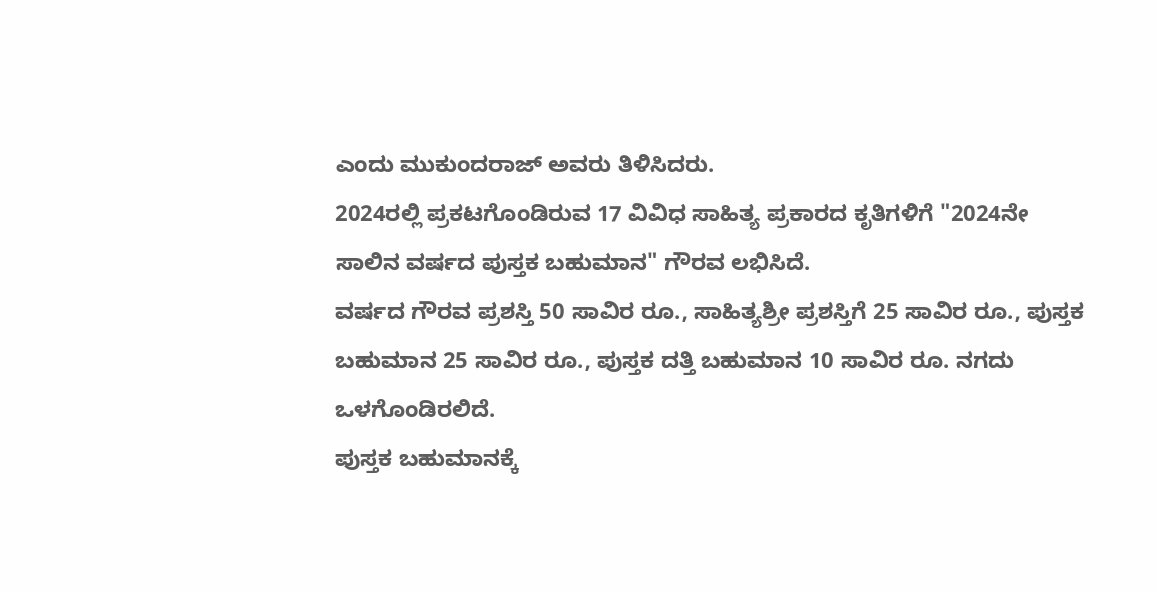ಎಂದು ಮುಕುಂದರಾಜ್ ಅವರು ತಿಳಿಸಿದರು.
2024ರಲ್ಲಿ ಪ್ರಕಟಗೊಂಡಿರುವ 17 ವಿವಿಧ ಸಾಹಿತ್ಯ ಪ್ರಕಾರದ ಕೃತಿಗಳಿಗೆ "2024ನೇ ಸಾಲಿನ ವರ್ಷದ ಪುಸ್ತಕ ಬಹುಮಾನ" ಗೌರವ ಲಭಿಸಿದೆ.
ವರ್ಷದ ಗೌರವ ಪ್ರಶಸ್ತಿ 50 ಸಾವಿರ ರೂ., ಸಾಹಿತ್ಯಶ್ರೀ ಪ್ರಶಸ್ತಿಗೆ 25 ಸಾವಿರ ರೂ., ಪುಸ್ತಕ ಬಹುಮಾನ 25 ಸಾವಿರ ರೂ., ಪುಸ್ತಕ ದತ್ತಿ ಬಹುಮಾನ 10 ಸಾವಿರ ರೂ. ನಗದು ಒಳಗೊಂಡಿರಲಿದೆ.
ಪುಸ್ತಕ ಬಹುಮಾನಕ್ಕೆ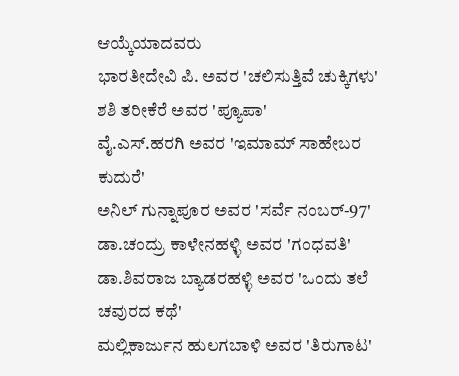ಆಯ್ಕೆಯಾದವರು
ಭಾರತೀದೇವಿ ಪಿ. ಅವರ 'ಚಲಿಸುತ್ತಿವೆ ಚುಕ್ಕಿಗಳು'
ಶಶಿ ತರೀಕೆರೆ ಅವರ 'ಪ್ಯೂಪಾ'
ವೈ.ಎಸ್.ಹರಗಿ ಅವರ 'ಇಮಾಮ್ ಸಾಹೇಬರ ಕುದುರೆ'
ಅನಿಲ್ ಗುನ್ನಾಪೂರ ಅವರ 'ಸರ್ವೆ ನಂಬರ್-97'
ಡಾ.ಚಂದ್ರು ಕಾಳೇನಹಳ್ಳಿ ಅವರ 'ಗಂಧವತಿ'
ಡಾ.ಶಿವರಾಜ ಬ್ಯಾಡರಹಳ್ಳಿ ಅವರ 'ಒಂದು ತಲೆ ಚವುರದ ಕಥೆ'
ಮಲ್ಲಿಕಾರ್ಜುನ ಹುಲಗಬಾಳಿ ಅವರ 'ತಿರುಗಾಟ'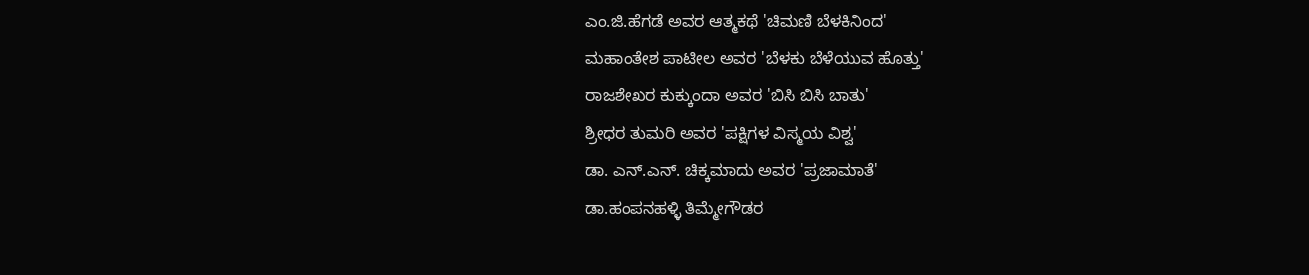ಎಂ.ಜಿ.ಹೆಗಡೆ ಅವರ ಆತ್ಮಕಥೆ 'ಚಿಮಣಿ ಬೆಳಕಿನಿಂದ'
ಮಹಾಂತೇಶ ಪಾಟೀಲ ಅವರ 'ಬೆಳಕು ಬೆಳೆಯುವ ಹೊತ್ತು'
ರಾಜಶೇಖರ ಕುಕ್ಕುಂದಾ ಅವರ 'ಬಿಸಿ ಬಿಸಿ ಬಾತು'
ಶ್ರೀಧರ ತುಮರಿ ಅವರ 'ಪಕ್ಷಿಗಳ ವಿಸ್ಮಯ ವಿಶ್ವ'
ಡಾ. ಎನ್.ಎನ್. ಚಿಕ್ಕಮಾದು ಅವರ 'ಪ್ರಜಾಮಾತೆ'
ಡಾ.ಹಂಪನಹಳ್ಳಿ ತಿಮ್ಮೇಗೌಡರ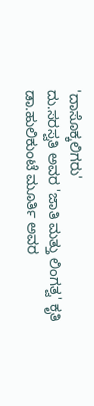'ದಾಸೊಕ್ಕಲಿಗರು'
ದು.ಸರಸ್ವತಿ ಅವರ 'ಜಾತಿ ಮತ್ತು ಲಿಂಗತ್ವ' ಕೃತಿ
ಡಾ.ಹುಲಿಕುಂಟೆ ಮೂರ್ತಿ ಅವರ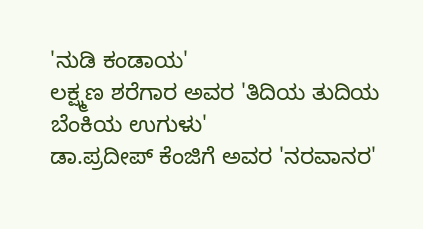'ನುಡಿ ಕಂಡಾಯ'
ಲಕ್ಷ್ಮಣ ಶರೆಗಾರ ಅವರ 'ತಿದಿಯ ತುದಿಯ ಬೆಂಕಿಯ ಉಗುಳು'
ಡಾ.ಪ್ರದೀಪ್ ಕೆಂಜಿಗೆ ಅವರ 'ನರವಾನರ'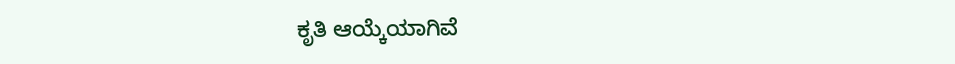ಕೃತಿ ಆಯ್ಕೆಯಾಗಿವೆ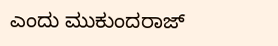ಎಂದು ಮುಕುಂದರಾಜ್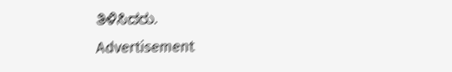ತಿಳಿಸಿದರು.
Advertisement